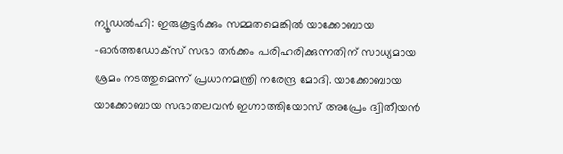ന്യൂഡൽഹി: ഇരുകൂട്ടർക്കും സമ്മതമെങ്കിൽ യാക്കോബായ -ഓർത്തഡോക്സ് സഭാ തർക്കം പരിഹരിക്കുന്നതിന് സാധ്യമായ ശ്രമം നടത്തുമെന്ന് പ്രധാനമന്ത്രി നരേന്ദ്ര മോദി. യാക്കോബായ യാക്കോബായ സഭാതലവൻ ഇഗ്നാത്തിയോസ് അപ്രേം ദ്വിതീയൻ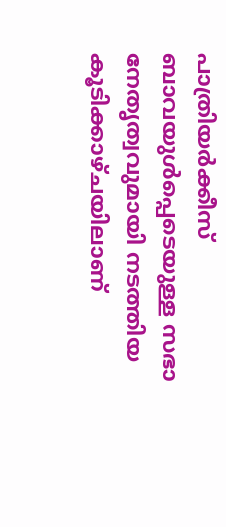പാത്രിയർക്കീസ് ബാവയുൾപ്പെടെയുള്ള സഭാ നേതൃത്വവുമായി നടത്തിയ കൂടിക്കാഴ്ചയിലാണ്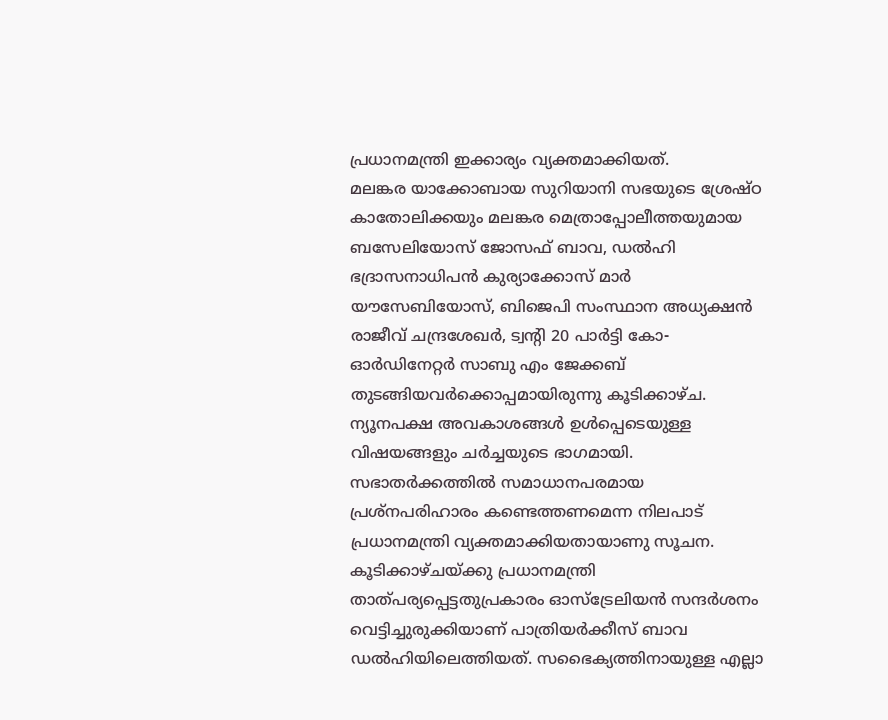പ്രധാനമന്ത്രി ഇക്കാര്യം വ്യക്തമാക്കിയത്.
മലങ്കര യാക്കോബായ സുറിയാനി സഭയുടെ ശ്രേഷ്ഠ കാതോലിക്കയും മലങ്കര മെത്രാപ്പോലീത്തയുമായ ബസേലിയോസ് ജോസഫ് ബാവ, ഡൽഹി ഭദ്രാസനാധിപൻ കുര്യാക്കോസ് മാർ യൗസേബിയോസ്, ബിജെപി സംസ്ഥാന അധ്യക്ഷൻ രാജീവ് ചന്ദ്രശേഖർ, ട്വന്റി 20 പാർട്ടി കോ-ഓർഡിനേറ്റർ സാബു എം ജേക്കബ് തുടങ്ങിയവർക്കൊപ്പമായിരുന്നു കൂടിക്കാഴ്ച.
ന്യൂനപക്ഷ അവകാശങ്ങൾ ഉൾപ്പെടെയുള്ള വിഷയങ്ങളും ചർച്ചയുടെ ഭാഗമായി. സഭാതർക്കത്തിൽ സമാധാനപരമായ പ്രശ്നപരിഹാരം കണ്ടെത്തണമെന്ന നിലപാട് പ്രധാനമന്ത്രി വ്യക്തമാക്കിയതായാണു സൂചന.
കൂടിക്കാഴ്ചയ്ക്കു പ്രധാനമന്ത്രി താത്പര്യപ്പെട്ടതുപ്രകാരം ഓസ്ട്രേലിയൻ സന്ദർശനം വെട്ടിച്ചുരുക്കിയാണ് പാത്രിയർക്കീസ് ബാവ ഡൽഹിയിലെത്തിയത്. സഭൈക്യത്തിനായുള്ള എല്ലാ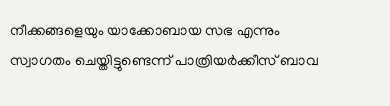നീക്കങ്ങളെയും യാക്കോബായ സഭ എന്നും സ്വാഗതം ചെയ്തിട്ടുണ്ടെന്ന് പാത്രിയർക്കീസ് ബാവ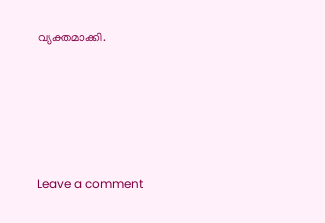വ്യക്തമാക്കി.






Leave a comment